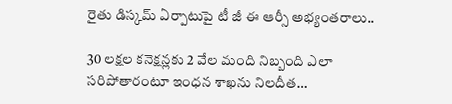రైతు డిస్కమ్ ఏర్పాటుపై టీ జీ ఈ ఆర్సీ అభ్యంతరాలు..

30 లక్షల కనెక్షన్లకు 2 వేల మంది నిబ్బంది ఎలా సరిపోతారంటూ ఇంధన శాఖను నిలదీత…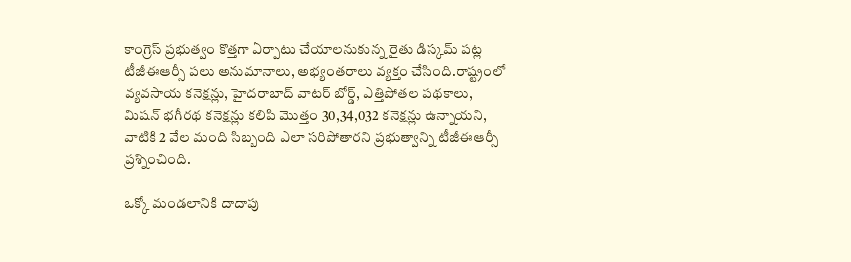కాంగ్రెస్ ప్రభుత్వం కొత్తగా ఏర్పాటు చేయాలనుకున్న రైతు డిస్కమ్ పట్ల టీజీఈఆర్సీ పలు అనుమానాలు, అభ్యంతరాలు వ్యక్తం చేసింది.రాష్ట్రంలో వ్యవసాయ కనెక్షన్లు, హైదరాబాద్ వాటర్ బోర్డ్, ఎత్తిపోతల పథకాలు, మిషన్ భగీరథ కనెక్షన్లు కలిపి మొత్తం 30,34,032 కనెక్షన్లు ఉన్నాయని, వాటికి 2 వేల మంది సిబ్బంది ఎలా సరిపోతారని ప్రభుత్వాన్ని టీజీఈఆర్సీ ప్రశ్నించింది.

ఒక్కో మండలానికి దాదాపు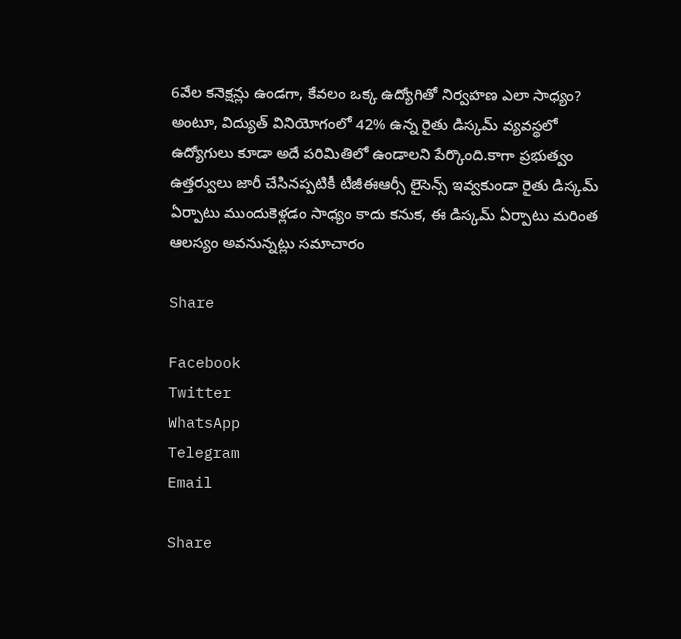6వేల కనెక్షన్లు ఉండగా, కేవలం ఒక్క ఉద్యోగితో నిర్వహణ ఎలా సాధ్యం? అంటూ, విద్యుత్ వినియోగంలో 42% ఉన్న రైతు డిస్కమ్ వ్యవస్థలో ఉద్యోగులు కూడా అదే పరిమితిలో ఉండాలని పేర్కొంది.కాగా ప్రభుత్వం ఉత్తర్వులు జారీ చేసినప్పటికీ టీజీఈఆర్సీ లైసెన్స్ ఇవ్వకుండా రైతు డిస్కమ్ ఏర్పాటు ముందుకెళ్లడం సాధ్యం కాదు కనుక, ఈ డిస్కమ్ ఏర్పాటు మరింత ఆలస్యం అవనున్నట్లు సమాచారం

Share

Facebook
Twitter
WhatsApp
Telegram
Email

Share